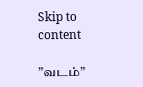Skip to content

”வடம்”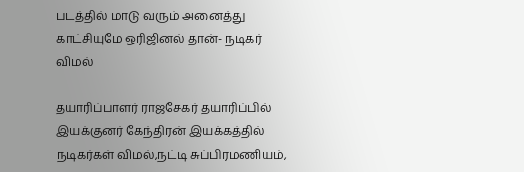படத்தில் மாடு வரும் அனைத்து காட்சியுமே ஒரிஜினல் தான்- நடிகர் விமல்

தயாரிப்பாளர் ராஜசேகர் தயாரிப்பில் இயக்குனர் கேந்திரன் இயக்கத்தில் நடிகர்கள் விமல்,நட்டி சுப்பிரமணியம்,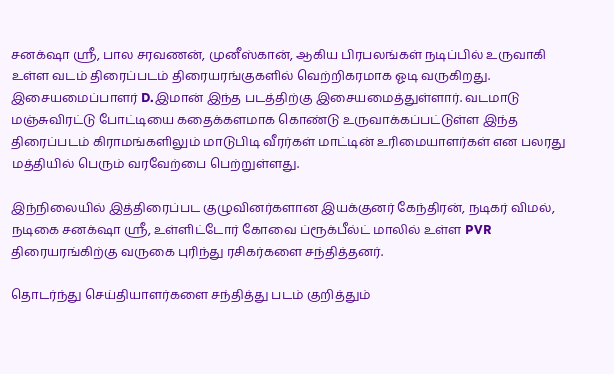சனக்‌ஷா ஸ்ரீ, பால சரவணன், முனீஸ்கான், ஆகிய பிரபலங்கள் நடிப்பில் உருவாகி உள்ள வடம் திரைப்படம் திரையரங்குகளில் வெற்றிகரமாக ஓடி வருகிறது. இசையமைப்பாளர் D.இமான் இந்த படத்திற்கு இசையமைத்துள்ளார். வடமாடு மஞ்சுவிரட்டு போட்டியை கதைக்களமாக கொண்டு உருவாக்கப்பட்டுள்ள இந்த திரைப்படம் கிராமங்களிலும் மாடுபிடி வீரர்கள் மாட்டின் உரிமையாளர்கள் என பலரது மத்தியில் பெரும் வரவேற்பை பெற்றுள்ளது.

இந்நிலையில் இத்திரைப்பட குழுவினர்களான இயக்குனர் கேந்திரன், நடிகர் விமல், நடிகை சனக்‌ஷா ஸ்ரீ, உள்ளிட்டோர் கோவை ப்ரூக்பீல்ட் மாலில் உள்ள PVR திரையரங்கிற்கு வருகை புரிந்து ரசிகர்களை சந்தித்தனர்.

தொடர்ந்து செய்தியாளர்களை சந்தித்து படம் குறித்தும்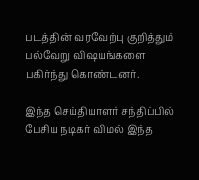படத்தின் வரவேற்பு குறித்தும் பல்வேறு விஷயங்களை பகிர்ந்து கொண்டனர்.

இந்த செய்தியாளர் சந்திப்பில் பேசிய நடிகர் விமல் இந்த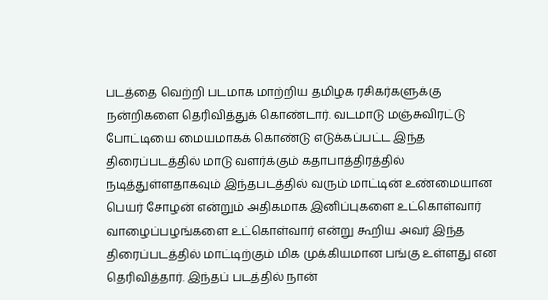படத்தை வெற்றி படமாக மாற்றிய தமிழக ரசிகர்களுக்கு நன்றிகளை தெரிவித்துக் கொண்டார். வடமாடு மஞ்சுவிரட்டு போட்டியை மையமாகக் கொண்டு எடுக்கப்பட்ட இந்த திரைப்படத்தில் மாடு வளர்க்கும் கதாபாத்திரத்தில் நடித்துள்ளதாகவும் இந்தபடத்தில் வரும் மாட்டின் உண்மையான பெயர் சோழன் என்றும் அதிகமாக இனிப்புகளை உட்கொள்வார் வாழைப்பழங்களை உட்கொள்வார் என்று கூறிய அவர் இந்த திரைப்படத்தில் மாட்டிற்கும் மிக முக்கியமான பங்கு உள்ளது என தெரிவித்தார். இந்தப் படத்தில் நான்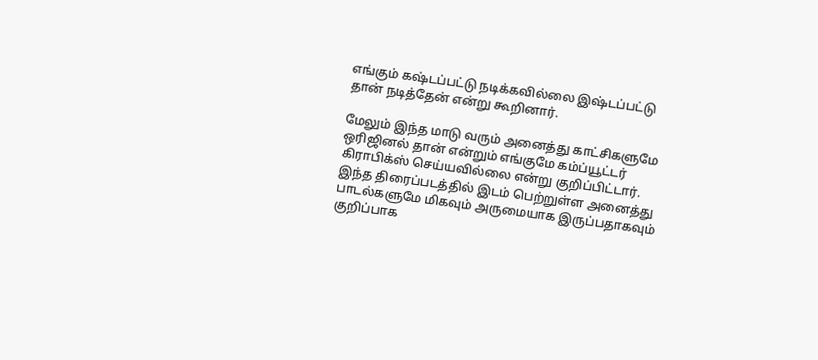எங்கும் கஷ்டப்பட்டு நடிக்கவில்லை இஷ்டப்பட்டு தான் நடித்தேன் என்று கூறினார்.

மேலும் இந்த மாடு வரும் அனைத்து காட்சிகளுமே ஒரிஜினல் தான் என்றும் எங்குமே கம்ப்யூட்டர் கிராபிக்ஸ் செய்யவில்லை என்று குறிப்பிட்டார். இந்த திரைப்படத்தில் இடம் பெற்றுள்ள அனைத்து பாடல்களுமே மிகவும் அருமையாக இருப்பதாகவும் குறிப்பாக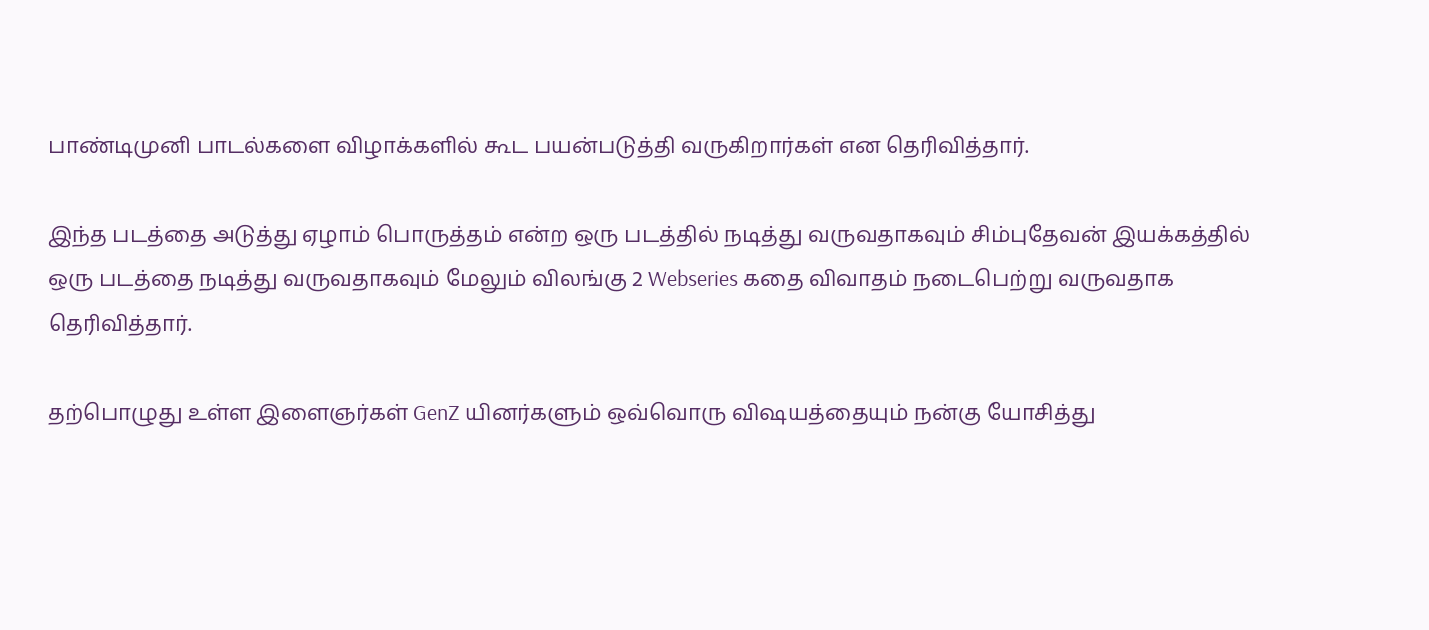பாண்டிமுனி பாடல்களை விழாக்களில் கூட பயன்படுத்தி வருகிறார்கள் என தெரிவித்தார்.

இந்த படத்தை அடுத்து ஏழாம் பொருத்தம் என்ற ஒரு படத்தில் நடித்து வருவதாகவும் சிம்புதேவன் இயக்கத்தில் ஒரு படத்தை நடித்து வருவதாகவும் மேலும் விலங்கு 2 Webseries கதை விவாதம் நடைபெற்று வருவதாக தெரிவித்தார்.

தற்பொழுது உள்ள இளைஞர்கள் GenZ யினர்களும் ஒவ்வொரு விஷயத்தையும் நன்கு யோசித்து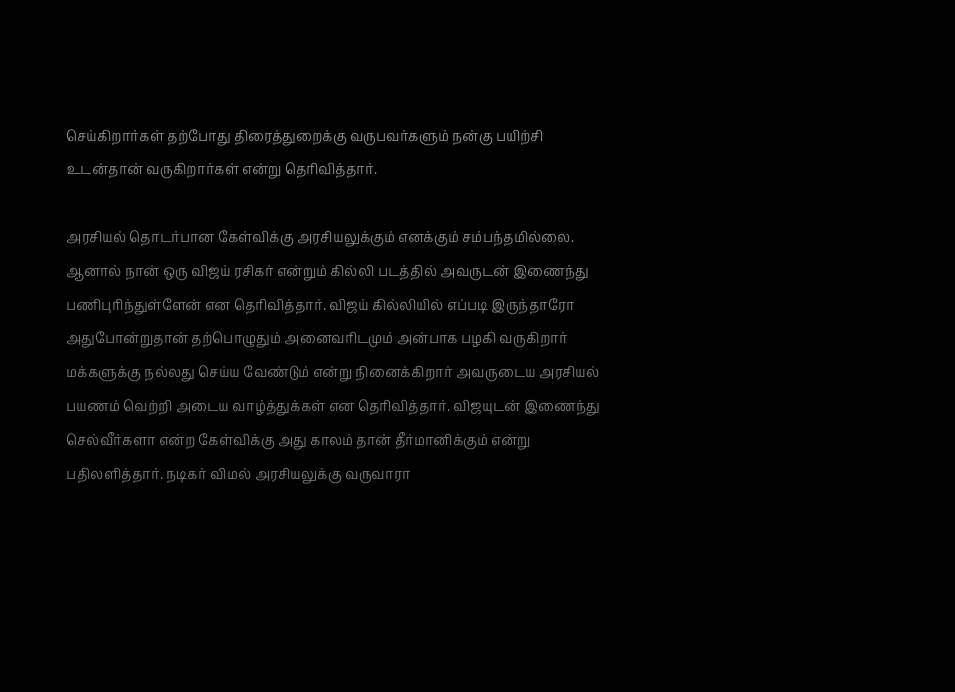செய்கிறார்கள் தற்போது திரைத்துறைக்கு வருபவர்களும் நன்கு பயிற்சி உடன்தான் வருகிறார்கள் என்று தெரிவித்தார்.

அரசியல் தொடர்பான கேள்விக்கு அரசியலுக்கும் எனக்கும் சம்பந்தமில்லை. ஆனால் நான் ஒரு விஜய் ரசிகர் என்றும் கில்லி படத்தில் அவருடன் இணைந்து பணிபுரிந்துள்ளேன் என தெரிவித்தார். விஜய் கில்லியில் எப்படி இருந்தாரோ அதுபோன்றுதான் தற்பொழுதும் அனைவரிடமும் அன்பாக பழகி வருகிறார் மக்களுக்கு நல்லது செய்ய வேண்டும் என்று நினைக்கிறார் அவருடைய அரசியல் பயணம் வெற்றி அடைய வாழ்த்துக்கள் என தெரிவித்தார். விஜயுடன் இணைந்து செல்வீர்களா என்ற கேள்விக்கு அது காலம் தான் தீர்மானிக்கும் என்று பதிலளித்தார். நடிகர் விமல் அரசியலுக்கு வருவாரா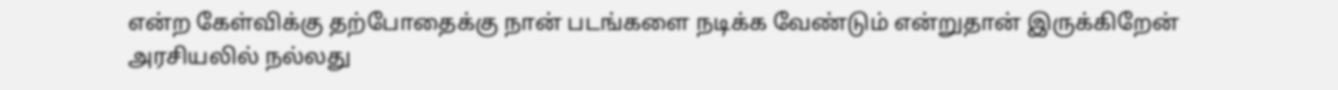என்ற கேள்விக்கு தற்போதைக்கு நான் படங்களை நடிக்க வேண்டும் என்றுதான் இருக்கிறேன் அரசியலில் நல்லது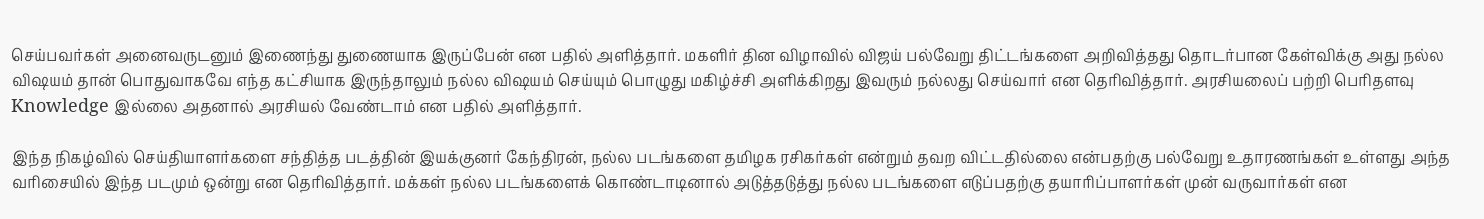செய்பவர்கள் அனைவருடனும் இணைந்து துணையாக இருப்பேன் என பதில் அளித்தார். மகளிர் தின விழாவில் விஜய் பல்வேறு திட்டங்களை அறிவித்தது தொடர்பான கேள்விக்கு அது நல்ல விஷயம் தான் பொதுவாகவே எந்த கட்சியாக இருந்தாலும் நல்ல விஷயம் செய்யும் பொழுது மகிழ்ச்சி அளிக்கிறது இவரும் நல்லது செய்வார் என தெரிவித்தார். அரசியலைப் பற்றி பெரிதளவு Knowledge இல்லை அதனால் அரசியல் வேண்டாம் என பதில் அளித்தார்.

இந்த நிகழ்வில் செய்தியாளர்களை சந்தித்த படத்தின் இயக்குனர் கேந்திரன், நல்ல படங்களை தமிழக ரசிகர்கள் என்றும் தவற விட்டதில்லை என்பதற்கு பல்வேறு உதாரணங்கள் உள்ளது அந்த வரிசையில் இந்த படமும் ஒன்று என தெரிவித்தார். மக்கள் நல்ல படங்களைக் கொண்டாடினால் அடுத்தடுத்து நல்ல படங்களை எடுப்பதற்கு தயாரிப்பாளர்கள் முன் வருவார்கள் என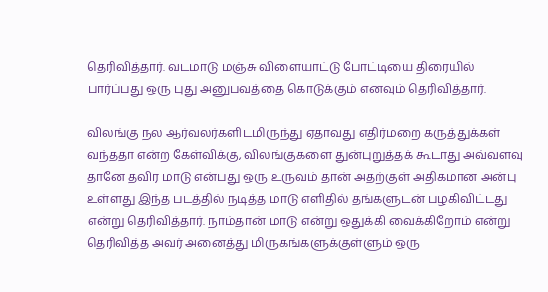தெரிவித்தார். வடமாடு மஞ்சு விளையாட்டு போட்டியை திரையில் பார்ப்பது ஒரு புது அனுபவத்தை கொடுக்கும் எனவும் தெரிவித்தார்.

விலங்கு நல ஆர்வலர்களிடமிருந்து ஏதாவது எதிர்மறை கருத்துக்கள் வந்ததா என்ற கேள்விக்கு, விலங்குகளை துன்புறுத்தக் கூடாது அவ்வளவு தானே தவிர மாடு என்பது ஒரு உருவம் தான் அதற்குள் அதிகமான அன்பு உள்ளது இந்த படத்தில் நடித்த மாடு எளிதில் தங்களுடன் பழகிவிட்டது என்று தெரிவித்தார். நாம்தான் மாடு என்று ஒதுக்கி வைக்கிறோம் என்று தெரிவித்த அவர் அனைத்து மிருகங்களுக்குள்ளும் ஒரு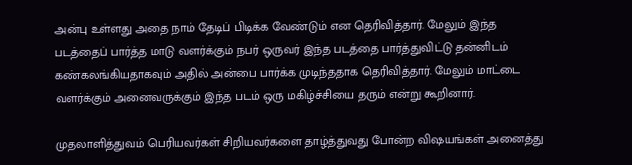அன்பு உள்ளது அதை நாம் தேடிப் பிடிக்க வேண்டும் என தெரிவித்தார். மேலும் இந்த படத்தைப் பார்த்த மாடு வளர்க்கும் நபர் ஒருவர் இந்த படத்தை பார்த்துவிட்டு தன்னிடம் கண்கலங்கியதாகவும் அதில் அன்பை பார்க்க முடிந்ததாக தெரிவித்தார். மேலும் மாட்டை வளர்க்கும் அனைவருக்கும் இந்த படம் ஒரு மகிழ்ச்சியை தரும் என்று கூறினார்.

முதலாளித்துவம் பெரியவர்கள் சிறியவர்களை தாழ்த்துவது போன்ற விஷயங்கள் அனைத்து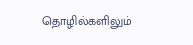தொழில்களிலும்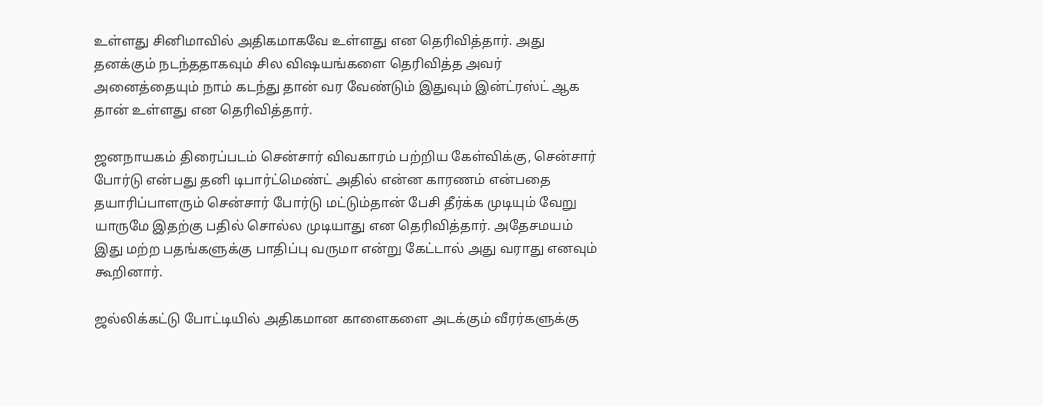உள்ளது சினிமாவில் அதிகமாகவே உள்ளது என தெரிவித்தார். அது தனக்கும் நடந்ததாகவும் சில விஷயங்களை தெரிவித்த அவர் அனைத்தையும் நாம் கடந்து தான் வர வேண்டும் இதுவும் இன்ட்ரஸ்ட் ஆக தான் உள்ளது என தெரிவித்தார்.

ஜனநாயகம் திரைப்படம் சென்சார் விவகாரம் பற்றிய கேள்விக்கு, சென்சார் போர்டு என்பது தனி டிபார்ட்மெண்ட் அதில் என்ன காரணம் என்பதை தயாரிப்பாளரும் சென்சார் போர்டு மட்டும்தான் பேசி தீர்க்க முடியும் வேறு யாருமே இதற்கு பதில் சொல்ல முடியாது என தெரிவித்தார். அதேசமயம் இது மற்ற பதங்களுக்கு பாதிப்பு வருமா என்று கேட்டால் அது வராது எனவும் கூறினார்.

ஜல்லிக்கட்டு போட்டியில் அதிகமான காளைகளை அடக்கும் வீரர்களுக்கு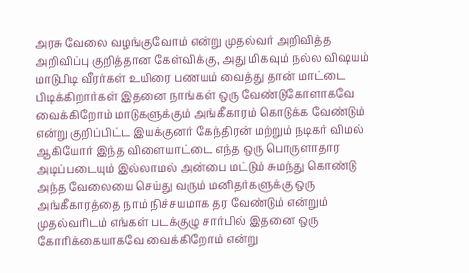அரசு வேலை வழங்குவோம் என்று முதல்வர் அறிவித்த அறிவிப்பு குறித்தான கேள்விக்கு, அது மிகவும் நல்ல விஷயம் மாடுபிடி வீரர்கள் உயிரை பணயம் வைத்து தான் மாட்டை பிடிக்கிறார்கள் இதனை நாங்கள் ஒரு வேண்டுகோளாகவே வைக்கிறோம் மாடுகளுக்கும் அங்கீகாரம் கொடுக்க வேண்டும் என்று குறிப்பிட்ட இயக்குனர் கேந்திரன் மற்றும் நடிகர் விமல் ஆகியோர் இந்த விளையாட்டை எந்த ஒரு பொருளாதார அடிப்படையும் இல்லாமல் அன்பை மட்டும் சுமந்து கொண்டு அந்த வேலையை செய்து வரும் மனிதர்களுக்கு ஒரு அங்கீகாரத்தை நாம் நிச்சயமாக தர வேண்டும் என்றும் முதல்வரிடம் எங்கள் படக்குழு சார்பில் இதனை ஒரு கோரிக்கையாகவே வைக்கிறோம் என்று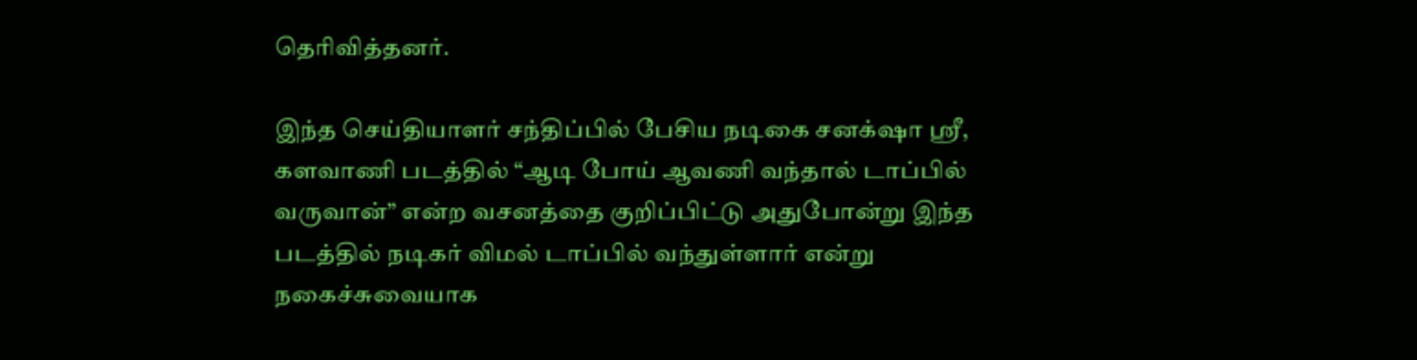தெரிவித்தனர்.

இந்த செய்தியாளர் சந்திப்பில் பேசிய நடிகை சனக்‌ஷா ஸ்ரீ, களவாணி படத்தில் “ஆடி போய் ஆவணி வந்தால் டாப்பில் வருவான்” என்ற வசனத்தை குறிப்பிட்டு அதுபோன்று இந்த படத்தில் நடிகர் விமல் டாப்பில் வந்துள்ளார் என்று நகைச்சுவையாக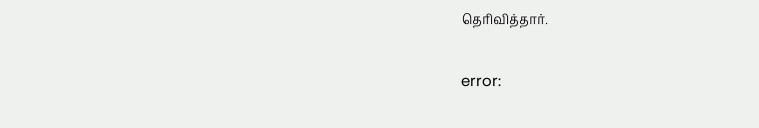தெரிவித்தார்.

error: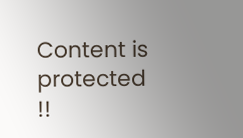Content is protected !!